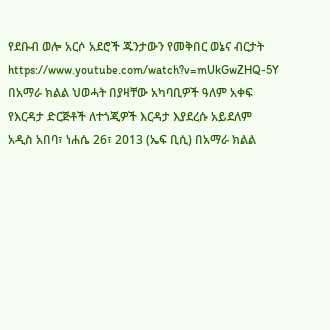የደቡብ ወሎ አርሶ አደሮች ጁንታውን የመቅበር ወኔና ብርታት
https://www.youtube.com/watch?v=mUkGwZHQ-5Y
በአማራ ክልል ህወሓት በያዛቸው አካባቢዎች ዓለም አቀፍ የእርዳታ ድርጅቶች ለተጎጂዎች እርዳታ እያደረሱ አይደለም
አዲስ አበባ፣ ነሐሴ 26፣ 2013 (ኤፍ ቢሲ) በአማራ ክልል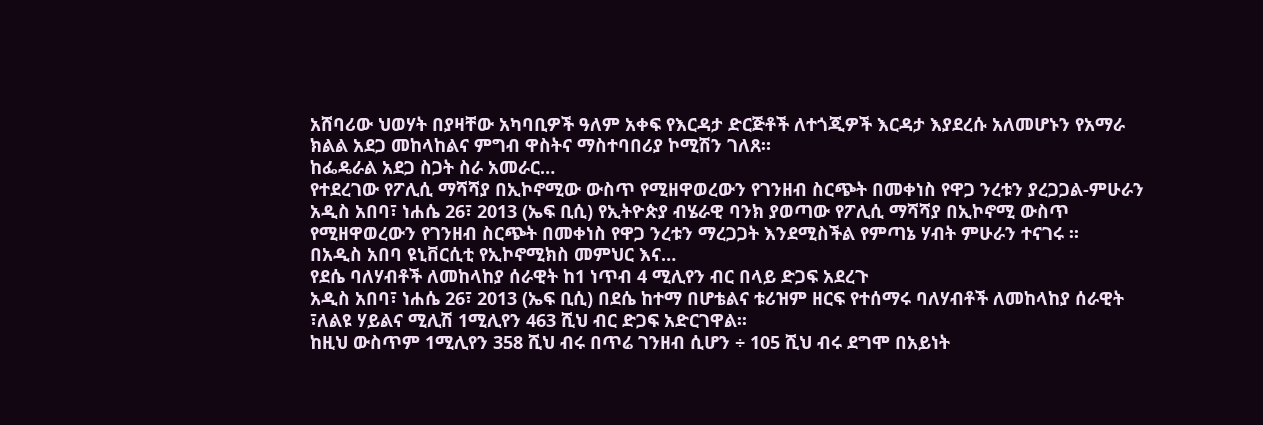አሸባሪው ህወሃት በያዛቸው አካባቢዎች ዓለም አቀፍ የእርዳታ ድርጅቶች ለተጎጂዎች እርዳታ እያደረሱ አለመሆኑን የአማራ ክልል አደጋ መከላከልና ምግብ ዋስትና ማስተባበሪያ ኮሚሽን ገለጸ።
ከፌዴራል አደጋ ስጋት ስራ አመራር…
የተደረገው የፖሊሲ ማሻሻያ በኢኮኖሚው ውስጥ የሚዘዋወረውን የገንዘብ ስርጭት በመቀነስ የዋጋ ንረቱን ያረጋጋል-ምሁራን
አዲስ አበባ፣ ነሐሴ 26፣ 2013 (ኤፍ ቢሲ) የኢትዮጵያ ብሄራዊ ባንክ ያወጣው የፖሊሲ ማሻሻያ በኢኮኖሚ ውስጥ የሚዘዋወረውን የገንዘብ ስርጭት በመቀነስ የዋጋ ንረቱን ማረጋጋት እንደሚስችል የምጣኔ ሃብት ምሁራን ተናገሩ ፡፡
በአዲስ አበባ ዩኒቨርሲቲ የኢኮኖሚክስ መምህር እና…
የደሴ ባለሃብቶች ለመከላከያ ሰራዊት ከ1 ነጥብ 4 ሚሊየን ብር በላይ ድጋፍ አደረጉ
አዲስ አበባ፣ ነሐሴ 26፣ 2013 (ኤፍ ቢሲ) በደሴ ከተማ በሆቴልና ቱሪዝም ዘርፍ የተሰማሩ ባለሃብቶች ለመከላከያ ሰራዊት ፣ለልዩ ሃይልና ሚሊሽ 1ሚሊየን 463 ሺህ ብር ድጋፍ አድርገዋል፡፡
ከዚህ ውስጥም 1ሚሊየን 358 ሺህ ብሩ በጥሬ ገንዘብ ሲሆን ÷ 105 ሺህ ብሩ ደግሞ በአይነት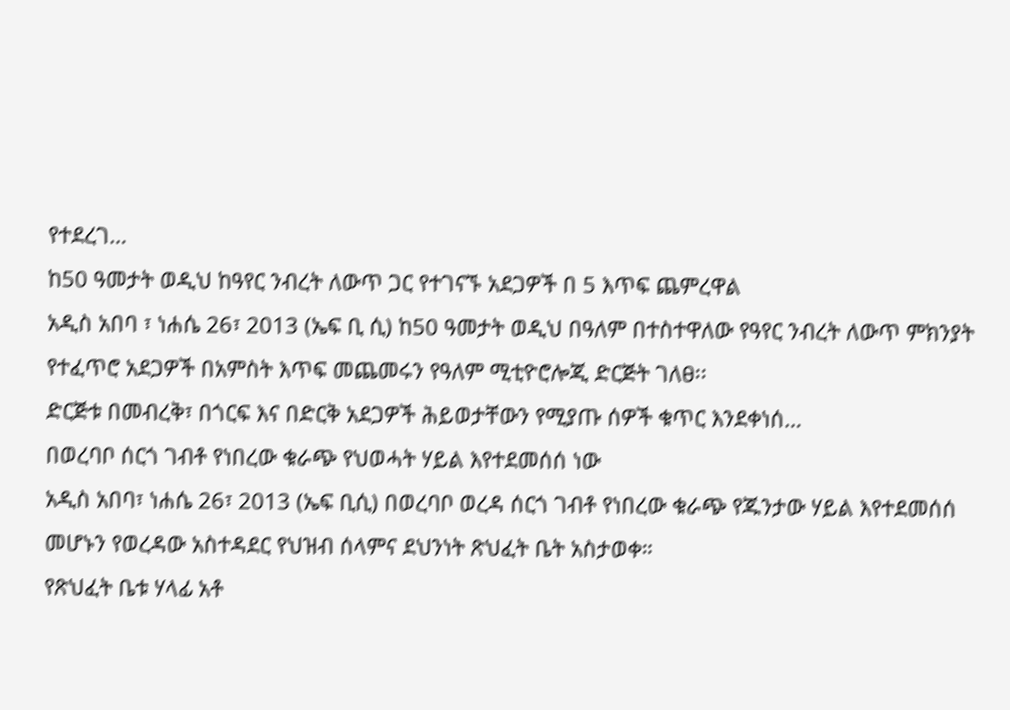የተደረገ…
ከ50 ዓመታት ወዲህ ከዓየር ንብረት ለውጥ ጋር የተገናኙ አደጋዎች በ 5 እጥፍ ጨምረዋል
አዲስ አበባ ፣ ነሐሴ 26፣ 2013 (ኤፍ ቢ ሲ) ከ50 ዓመታት ወዲህ በዓለም በተስተዋለው የዓየር ንብረት ለውጥ ምክንያት የተፈጥሮ አደጋዎች በአምስት እጥፍ መጨመሩን የዓለም ሚቲዮሮሎጂ ድርጅት ገለፀ፡፡
ድርጅቱ በመብረቅ፣ በጎርፍ እና በድርቅ አደጋዎች ሕይወታቸውን የሚያጡ ሰዎች ቁጥር እንደቀነሰ…
በወረባቦ ሰርጎ ገብቶ የነበረው ቁራጭ የህወሓት ሃይል እየተደመሰሰ ነው
አዲስ አበባ፣ ነሐሴ 26፣ 2013 (ኤፍ ቢሲ) በወረባቦ ወረዳ ሰርጎ ገብቶ የነበረው ቁራጭ የጁንታው ሃይል እየተደመሰሰ መሆኑን የወረዳው አስተዳደር የህዝብ ሰላምና ደህንነት ጽህፈት ቤት አስታወቀ።
የጽህፈት ቤቱ ሃላፊ አቶ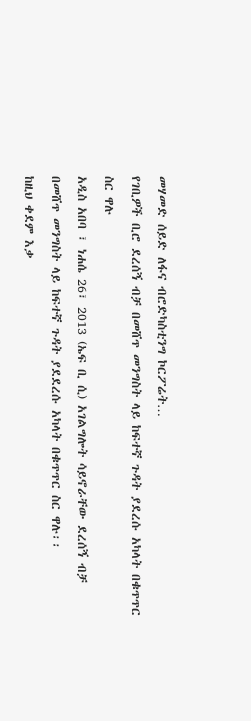መሃመድ ሰይድ ለፋና ብሮድካስቲንግ ኮርፖሬት…
የገቢዎች ቢሮ ደረሰኝ ብቻ በመሸጥ መንግስት ላይ ከፍተኛ ጉዳት ያደረሱ አካላት በቁጥጥር ስር ዋሉ
አዲስ አበባ ፣ ነሐሴ 26፣ 2013 (ኤፍ ቢ ሲ) አገልግሎት ሳይኖራቸው ደረሰኝ ብቻ በመሸጥ መንግስት ላይ ከፍተኛ ጉዳት ያደደረሱ አካላት በቁጥጥር ስር ዋሉ፡፡
ከዚህ ቀደም እቃ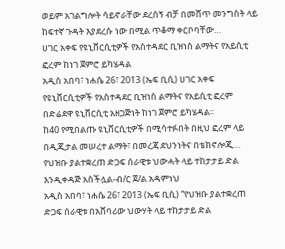ወይም አገልግሎት ሳይኖራቸው ደረሰኝ ብቻ በመሸጥ መንግስት ላይ ከፍተኛ ጉዳት እያደረሱ ነው በሚል ጥቆማ ቀርቦባቸው…
ሀገር አቀፍ የዩኒቨርሲቲዎች የአስተዳደር ቢዝነስ ልማትና የአይሲቲ ፎረም ከነገ ጀምሮ ይካሄዳል
አዲስ አበባ፣ ነሐሴ 26፣ 2013 (ኤፍ ቢሲ) ሀገር አቀፍ የዩኒቨርሲቲዎች የአስተዳደር ቢዝነስ ልማትና የአይሲቲ ፎረም በድሬደዋ ዩኒቨርሲቲ አዘጋጅነት ከነገ ጀምሮ ይካሄዳል፡፡
ከ40 የሚበልጡ ዩኒቨርሲቲዎች በሚሳተፉበት በዚህ ፎረም ላይ በዲጂታል መሠረተ ልማት፣ በመረጃ ደህንነትና በቴክኖሎጂ…
የህዝቡ ያልተቋረጠ ድጋፍ ሰራዊቱ ህውሓት ላይ ተከታታይ ድል እንዲቀዳጅ አስችሏል-ብ/ር ጀ/ል አዳምነህ
አዲስ አበባ፣ ነሐሴ 26፣ 2013 (ኤፍ ቢሲ) “የህዝቡ ያልተቋረጠ ድጋፍ ሰራዊቱ በአሸባሪው ህውሃት ላይ ተከታታይ ድል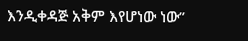እንዲቀዳጅ አቅም እየሆነው ነው”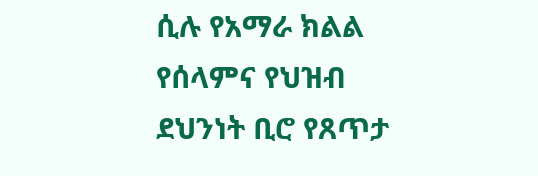ሲሉ የአማራ ክልል የሰላምና የህዝብ ደህንነት ቢሮ የጸጥታ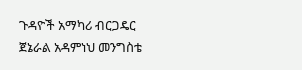ጉዳዮች አማካሪ ብርጋዴር ጀኔራል አዳምነህ መንግስቴ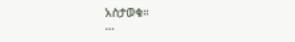አስታወቁ።
…